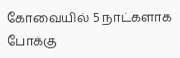கோவையில் 5 நாட்களாக போக்கு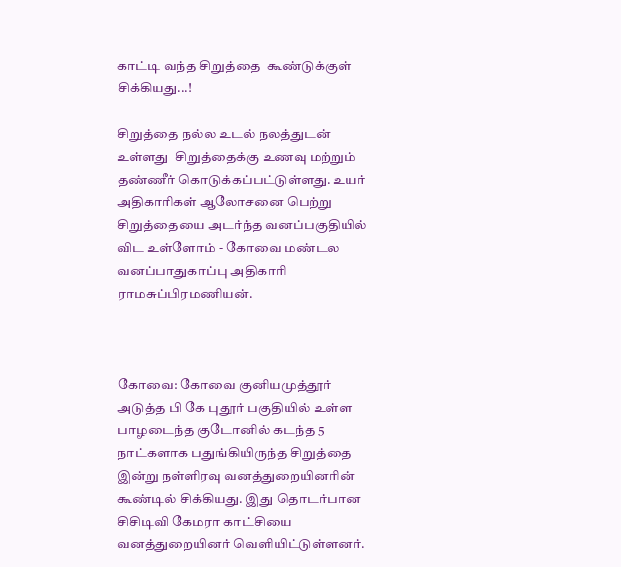காட்டி வந்த சிறுத்தை  கூண்டுக்குள் சிக்கியது...!

சிறுத்தை நல்ல உடல் நலத்துடன் உள்ளது  சிறுத்தைக்கு உணவு மற்றும் தண்ணீர் கொடுக்கப்பட்டுள்ளது. உயர் அதிகாரிகள் ஆலோசனை பெற்று சிறுத்தையை அடர்ந்த வனப்பகுதியில் விட உள்ளோம் - கோவை மண்டல வனப்பாதுகாப்பு அதிகாரி ராமசுப்பிரமணியன்.



கோவை: கோவை குனியமுத்தூர் அடுத்த பி கே புதூர் பகுதியில் உள்ள பாழடைந்த குடோனில் கடந்த 5 நாட்களாக பதுங்கியிருந்த சிறுத்தை இன்று நள்ளிரவு வனத்துறையினரின் கூண்டில் சிக்கியது. இது தொடர்பான சிசிடிவி கேமரா காட்சியை வனத்துறையினர் வெளியிட்டுள்ளனர்.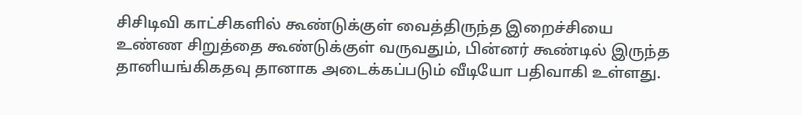சிசிடிவி காட்சிகளில் கூண்டுக்குள் வைத்திருந்த இறைச்சியை உண்ண சிறுத்தை கூண்டுக்குள் வருவதும், பின்னர் கூண்டில் இருந்த தானியங்கிகதவு தானாக அடைக்கப்படும் வீடியோ பதிவாகி உள்ளது.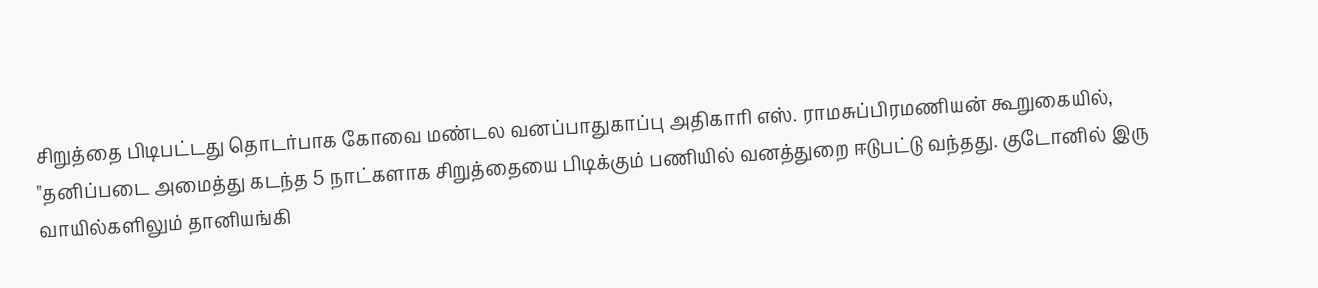சிறுத்தை பிடிபட்டது தொடர்பாக கோவை மண்டல வனப்பாதுகாப்பு அதிகாரி எஸ். ராமசுப்பிரமணியன் கூறுகையில், "தனிப்படை அமைத்து கடந்த 5 நாட்களாக சிறுத்தையை பிடிக்கும் பணியில் வனத்துறை ஈடுபட்டு வந்தது. குடோனில் இரு வாயில்களிலும் தானியங்கி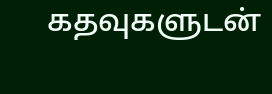கதவுகளுடன்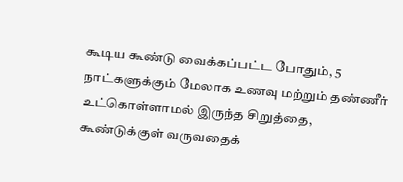கூடிய கூண்டு வைக்கப்பட்ட போதும், 5 நாட்களுக்கும் மேலாக உணவு மற்றும் தண்ணீர் உட்கொள்ளாமல் இருந்த சிறுத்தை, கூண்டுக்குள் வருவதைக்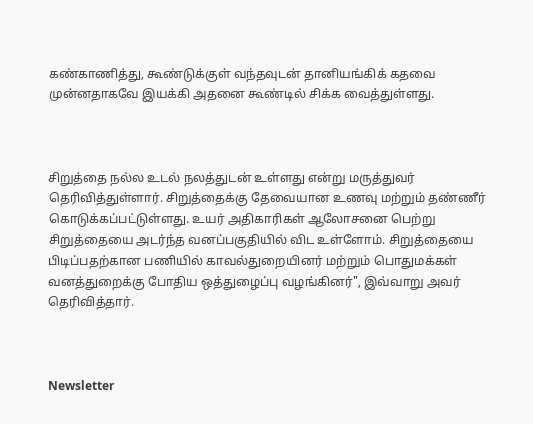கண்காணித்து, கூண்டுக்குள் வந்தவுடன் தானியங்கிக் கதவை முன்னதாகவே இயக்கி அதனை கூண்டில் சிக்க வைத்துள்ளது.



சிறுத்தை நல்ல உடல் நலத்துடன் உள்ளது என்று மருத்துவர் தெரிவித்துள்ளார். சிறுத்தைக்கு தேவையான உணவு மற்றும் தண்ணீர் கொடுக்கப்பட்டுள்ளது. உயர் அதிகாரிகள் ஆலோசனை பெற்று சிறுத்தையை அடர்ந்த வனப்பகுதியில் விட உள்ளோம். சிறுத்தையை பிடிப்பதற்கான பணியில் காவல்துறையினர் மற்றும் பொதுமக்கள் வனத்துறைக்கு போதிய ஒத்துழைப்பு வழங்கினர்", இவ்வாறு அவர் தெரிவித்தார்.



Newsletter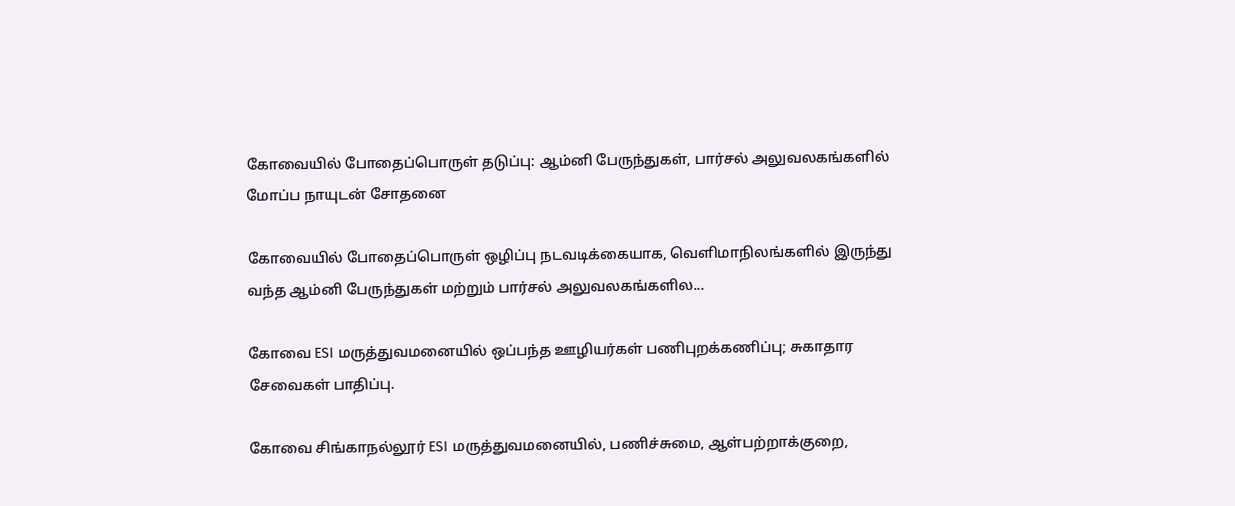கோவையில் போதைப்பொருள் தடுப்பு: ஆம்னி பேருந்துகள், பார்சல் அலுவலகங்களில் மோப்ப நாயுடன் சோதனை

கோவையில் போதைப்பொருள் ஒழிப்பு நடவடிக்கையாக, வெளிமாநிலங்களில் இருந்து வந்த ஆம்னி பேருந்துகள் மற்றும் பார்சல் அலுவலகங்களில...

கோவை ESI மருத்துவமனையில் ஒப்பந்த ஊழியர்கள் பணிபுறக்கணிப்பு; சுகாதார சேவைகள் பாதிப்பு.

கோவை சிங்காநல்லூர் ESI மருத்துவமனையில், பணிச்சுமை, ஆள்பற்றாக்குறை,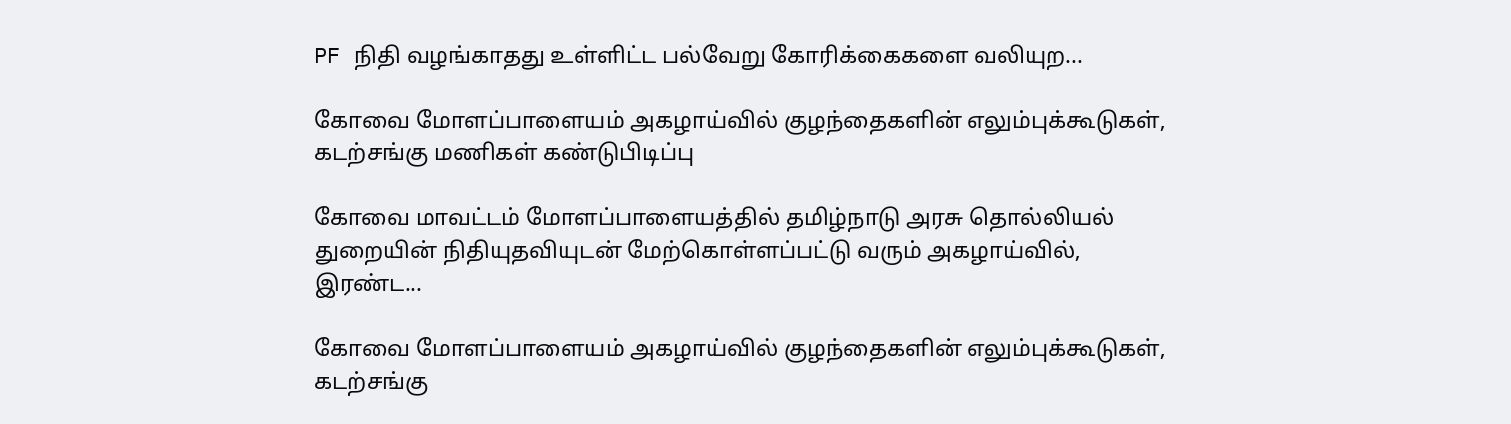PF நிதி வழங்காதது உள்ளிட்ட பல்வேறு கோரிக்கைகளை வலியுற...

கோவை மோளப்பாளையம் அகழாய்வில் குழந்தைகளின் எலும்புக்கூடுகள், கடற்சங்கு மணிகள் கண்டுபிடிப்பு

கோவை மாவட்டம் மோளப்பாளையத்தில் தமிழ்நாடு அரசு தொல்லியல் துறையின் நிதியுதவியுடன் மேற்கொள்ளப்பட்டு வரும் அகழாய்வில், இரண்ட...

கோவை மோளப்பாளையம் அகழாய்வில் குழந்தைகளின் எலும்புக்கூடுகள், கடற்சங்கு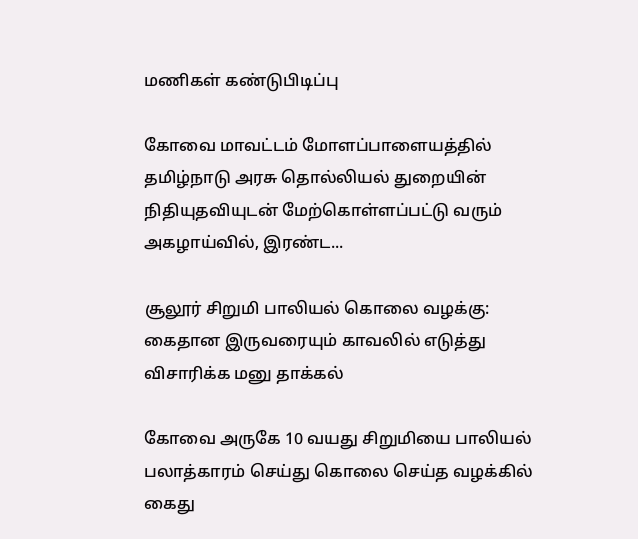மணிகள் கண்டுபிடிப்பு

கோவை மாவட்டம் மோளப்பாளையத்தில் தமிழ்நாடு அரசு தொல்லியல் துறையின் நிதியுதவியுடன் மேற்கொள்ளப்பட்டு வரும் அகழாய்வில், இரண்ட...

சூலூர் சிறுமி பாலியல் கொலை வழக்கு: கைதான இருவரையும் காவலில் எடுத்து விசாரிக்க மனு தாக்கல்

கோவை அருகே 10 வயது சிறுமியை பாலியல் பலாத்காரம் செய்து கொலை செய்த வழக்கில் கைது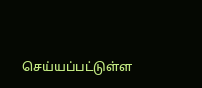செய்யப்பட்டுள்ள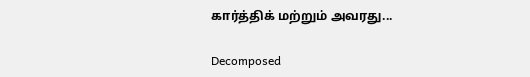கார்த்திக் மற்றும் அவரது...

Decomposed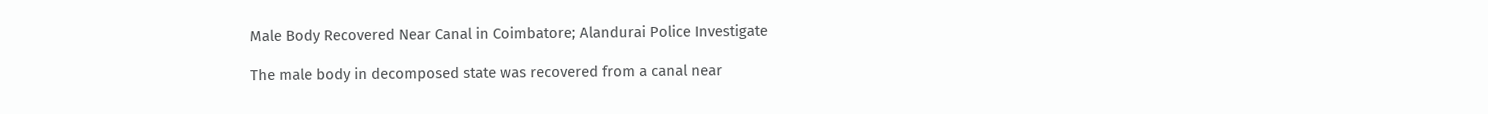Male Body Recovered Near Canal in Coimbatore; Alandurai Police Investigate

The male body in decomposed state was recovered from a canal near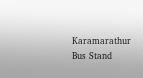Karamarathur Bus Stand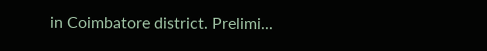in Coimbatore district. Prelimi...